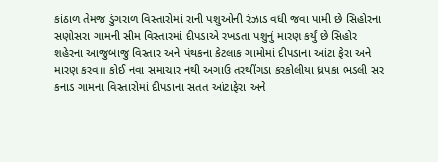કાંઠાળ તેમજ ડુંગરાળ વિસ્તારોમાં રાની પશુઓની રંઝાડ વધી જવા પામી છે સિહોરના સણોસરા ગામની સીમ વિસ્તારમાં દીપડાએ રખડતા પશુનું મારણ કર્યું છે સિહોર શહેરના આજુબાજુ વિસ્તાર અને પંથકના કેટલાક ગામોમાં દીપડાના આંટા ફેરા અને મારણ કરવ॥ કોઈ નવા સમાચાર નથી અગાઉ તરથીંગડા કરકોલીયા ધ્રપકા ભડલી સર કનાડ ગામના વિસ્તારોમાં દીપડાના સતત આંટાફેરા અને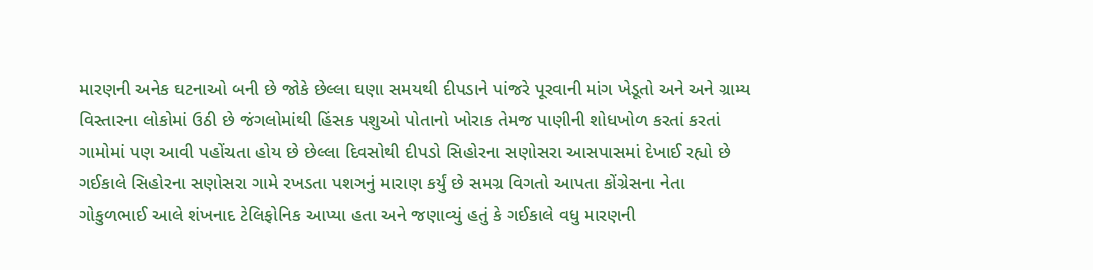મારણની અનેક ઘટનાઓ બની છે જોકે છેલ્લા ઘણા સમયથી દીપડાને પાંજરે પૂરવાની માંગ ખેડૂતો અને અને ગ્રામ્ય વિસ્તારના લોકોમાં ઉઠી છે જંગલોમાંથી હિંસક પશુઓ પોતાનો ખોરાક તેમજ પાણીની શોધખોળ કરતાં કરતાં ગામોમાં પણ આવી પહોંચતા હોય છે છેલ્લા દિવસોથી દીપડો સિહોરના સણોસરા આસપાસમાં દેખાઈ રહ્યો છે ગઈકાલે સિહોરના સણોસરા ગામે રખડતા પશઞનું મારાણ કર્યું છે સમગ્ર વિગતો આપતા કોંગ્રેસના નેતા ગોકુળભાઈ આલે શંખનાદ ટેલિફોનિક આપ્યા હતા અને જણાવ્યું હતું કે ગઈકાલે વધુ મારણની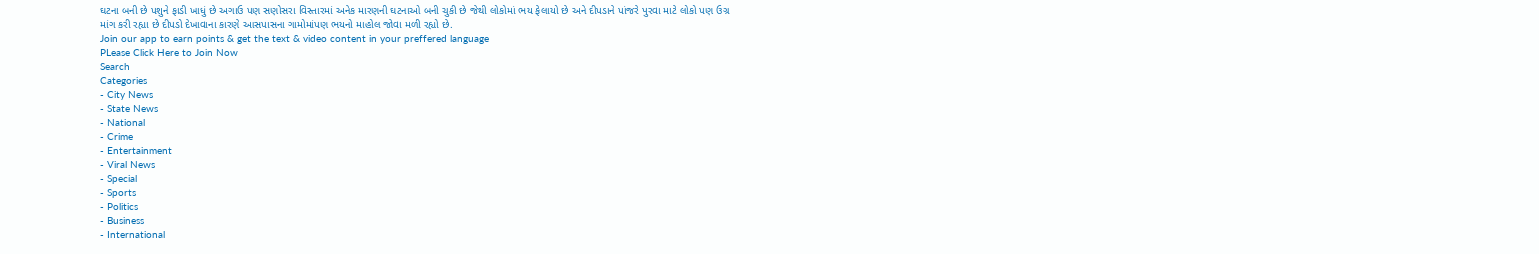ઘટના બની છે પશુને ફાડી ખાધું છે અગાઉ પણ સણોસરા વિસ્તારમાં અનેક મારણની ઘટનાઓ બની ચુકી છે જેથી લોકોમાં ભય ફેલાયો છે અને દીપડાને પાંજરે પુરવા માટે લોકો પણ ઉગ્ર માંગ કરી રહ્યા છે દીપડો દેખાવાના કારણે આસપાસના ગામોમાંપણ ભયનો માહોલ જોવા મળી રહ્યો છે.
Join our app to earn points & get the text & video content in your preffered language
PLease Click Here to Join Now
Search
Categories
- City News
- State News
- National
- Crime
- Entertainment
- Viral News
- Special
- Sports
- Politics
- Business
- International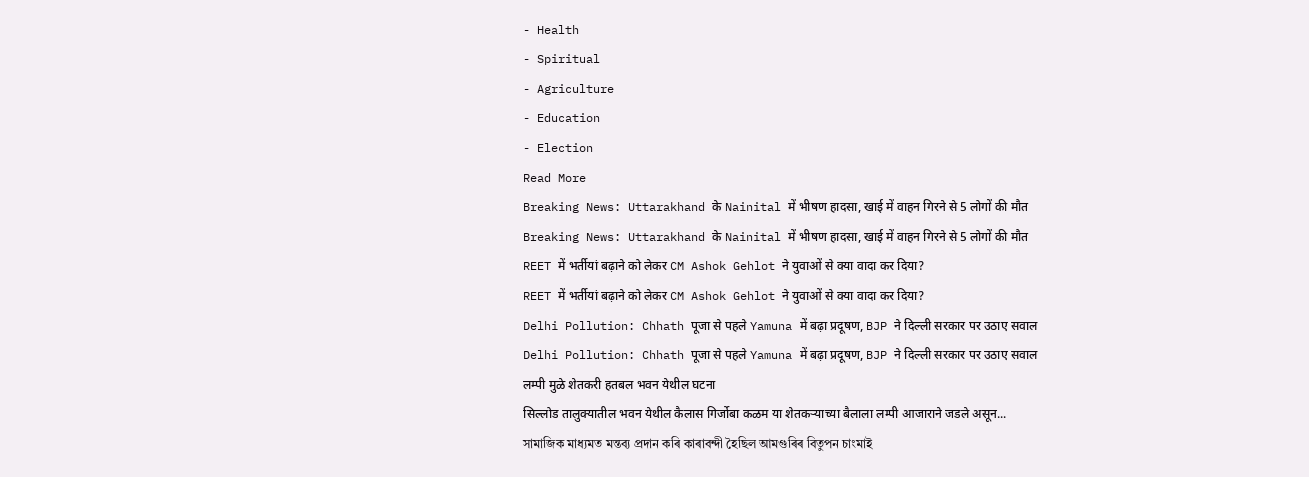- Health
- Spiritual
- Agriculture
- Education
- Election
Read More
Breaking News: Uttarakhand के Nainital में भीषण हादसा, खाई में वाहन गिरने से 5 लोगों की मौत
Breaking News: Uttarakhand के Nainital में भीषण हादसा, खाई में वाहन गिरने से 5 लोगों की मौत
REET में भर्तीयां बढ़ाने को लेकर CM Ashok Gehlot ने युवाओं से क्या वादा कर दिया?
REET में भर्तीयां बढ़ाने को लेकर CM Ashok Gehlot ने युवाओं से क्या वादा कर दिया?
Delhi Pollution: Chhath पूजा से पहले Yamuna में बढ़ा प्रदूषण, BJP ने दिल्ली सरकार पर उठाए सवाल
Delhi Pollution: Chhath पूजा से पहले Yamuna में बढ़ा प्रदूषण, BJP ने दिल्ली सरकार पर उठाए सवाल
लम्पी मुळे शेतकरी हतबल भवन येथील घटना
सिल्लोड तालुक्यातील भवन येथील कैलास गिर्जोबा कळम या शेतकऱ्याच्या बैलाला लम्पी आजाराने जडले असून...
সামাজিক মাধ্যমত মন্তব্য প্ৰদান কৰি কাৰাবন্দী হৈছিল আমগুৰিৰ বিতুপন চাংমাই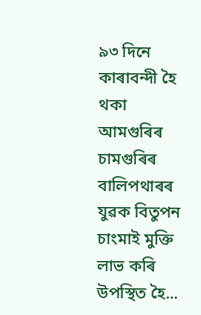৯৩ দিনে কাৰাবন্দী হৈ থকা আমগুৰিৰ চামগুৰিৰ বালিপথাৰৰ যুৱক বিতুপন চাংমাই মুক্তি লাভ কৰি উপস্থিত হৈ...